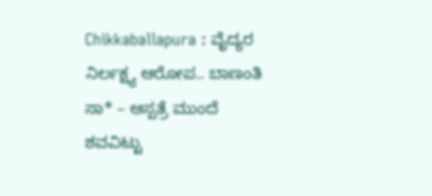Chikkaballapura : ವೈದ್ಯರ ನಿರ್ಲಕ್ಷ್ಯ ಆರೋಪ.. ಬಾಣಂತಿ ಸಾ* – ಆಸ್ಪತ್ರೆ ಮುಂದೆ ಶವವಿಟ್ಟು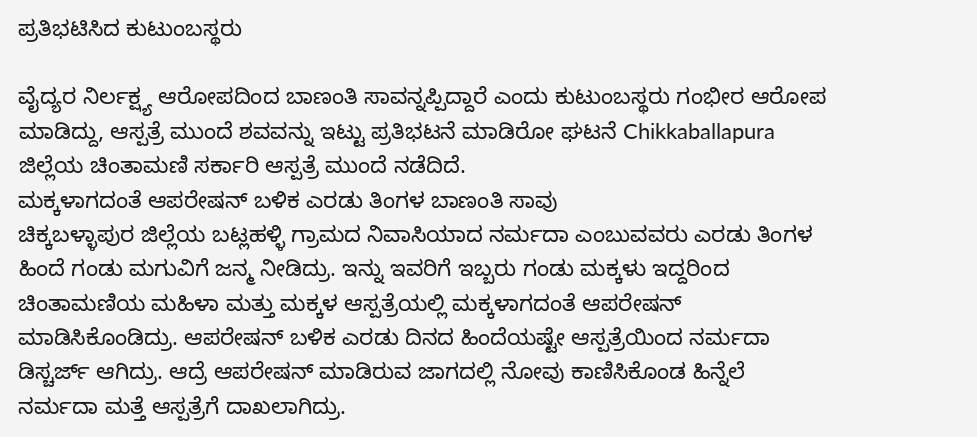ಪ್ರತಿಭಟಿಸಿದ ಕುಟುಂಬಸ್ಥರು

ವೈದ್ಯರ ನಿರ್ಲಕ್ಷ್ಯ ಆರೋಪದಿಂದ ಬಾಣಂತಿ ಸಾವನ್ನಪ್ಪಿದ್ದಾರೆ ಎಂದು ಕುಟುಂಬಸ್ಥರು ಗಂಭೀರ ಆರೋಪ ಮಾಡಿದ್ದು, ಆಸ್ಪತ್ರೆ ಮುಂದೆ ಶವವನ್ನು ಇಟ್ಟು ಪ್ರತಿಭಟನೆ ಮಾಡಿರೋ ಘಟನೆ Chikkaballapura ಜಿಲ್ಲೆಯ ಚಿಂತಾಮಣಿ ಸರ್ಕಾರಿ ಆಸ್ಪತ್ರೆ ಮುಂದೆ ನಡೆದಿದೆ.
ಮಕ್ಕಳಾಗದಂತೆ ಆಪರೇಷನ್ ಬಳಿಕ ಎರಡು ತಿಂಗಳ ಬಾಣಂತಿ ಸಾವು
ಚಿಕ್ಕಬಳ್ಳಾಪುರ ಜಿಲ್ಲೆಯ ಬಟ್ಲಹಳ್ಳಿ ಗ್ರಾಮದ ನಿವಾಸಿಯಾದ ನರ್ಮದಾ ಎಂಬುವವರು ಎರಡು ತಿಂಗಳ ಹಿಂದೆ ಗಂಡು ಮಗುವಿಗೆ ಜನ್ಮ ನೀಡಿದ್ರು. ಇನ್ನು ಇವರಿಗೆ ಇಬ್ಬರು ಗಂಡು ಮಕ್ಕಳು ಇದ್ದರಿಂದ ಚಿಂತಾಮಣಿಯ ಮಹಿಳಾ ಮತ್ತು ಮಕ್ಕಳ ಆಸ್ಪತ್ರೆಯಲ್ಲಿ ಮಕ್ಕಳಾಗದಂತೆ ಆಪರೇಷನ್ ಮಾಡಿಸಿಕೊಂಡಿದ್ರು. ಆಪರೇಷನ್ ಬಳಿಕ ಎರಡು ದಿನದ ಹಿಂದೆಯಷ್ಟೇ ಆಸ್ಪತ್ರೆಯಿಂದ ನರ್ಮದಾ ಡಿಸ್ಚರ್ಜ್ ಆಗಿದ್ರು. ಆದ್ರೆ ಆಪರೇಷನ್ ಮಾಡಿರುವ ಜಾಗದಲ್ಲಿ ನೋವು ಕಾಣಿಸಿಕೊಂಡ ಹಿನ್ನೆಲೆ ನರ್ಮದಾ ಮತ್ತೆ ಆಸ್ಪತ್ರೆಗೆ ದಾಖಲಾಗಿದ್ರು.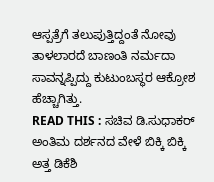ಆಸ್ಪತ್ರೆಗೆ ತಲುಪುತ್ತಿದ್ದಂತೆ ನೋವು ತಾಳಲಾರದೆ ಬಾಣಂತಿ ನರ್ಮದಾ ಸಾವನ್ನಪ್ಪಿದ್ದು ಕುಟುಂಬಸ್ಥರ ಆಕ್ರೋಶ ಹೆಚ್ಚಾಗಿತ್ತು.
READ THIS : ಸಚಿವ ಡಿ.ಸುಧಾಕರ್ ಅಂತಿಮ ದರ್ಶನದ ವೇಳೆ ಬಿಕ್ಕಿ ಬಿಕ್ಕಿ ಅತ್ತ ಡಿಕೆಶಿ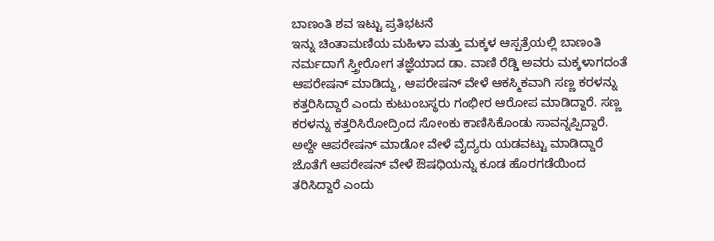ಬಾಣಂತಿ ಶವ ಇಟ್ಟು ಪ್ರತಿಭಟನೆ
ಇನ್ನು ಚಿಂತಾಮಣಿಯ ಮಹಿಳಾ ಮತ್ತು ಮಕ್ಕಳ ಆಸ್ಪತ್ರೆಯಲ್ಲಿ ಬಾಣಂತಿ ನರ್ಮದಾಗೆ ಸ್ತ್ರೀರೋಗ ತಜ್ಞೆಯಾದ ಡಾ. ವಾಣಿ ರೆಡ್ಡಿ ಅವರು ಮಕ್ಕಳಾಗದಂತೆ ಆಪರೇಷನ್ ಮಾಡಿದ್ದು, ಆಪರೇಷನ್ ವೇಳೆ ಆಕಸ್ಮಿಕವಾಗಿ ಸಣ್ಣ ಕರಳನ್ನು ಕತ್ತರಿಸಿದ್ದಾರೆ ಎಂದು ಕುಟುಂಬಸ್ಥರು ಗಂಭೀರ ಆರೋಪ ಮಾಡಿದ್ದಾರೆ. ಸಣ್ಣ ಕರಳನ್ನು ಕತ್ತರಿಸಿರೋದ್ರಿಂದ ಸೋಂಕು ಕಾಣಿಸಿಕೊಂಡು ಸಾವನ್ನಪ್ಪಿದ್ದಾರೆ.
ಅಲ್ದೇ ಆಪರೇಷನ್ ಮಾಡೋ ವೇಳೆ ವೈದ್ಯರು ಯಡವಟ್ಟು ಮಾಡಿದ್ದಾರೆ ಜೊತೆಗೆ ಆಪರೇಷನ್ ವೇಳೆ ಔಷಧಿಯನ್ನು ಕೂಡ ಹೊರಗಡೆಯಿಂದ ತರಿಸಿದ್ದಾರೆ ಎಂದು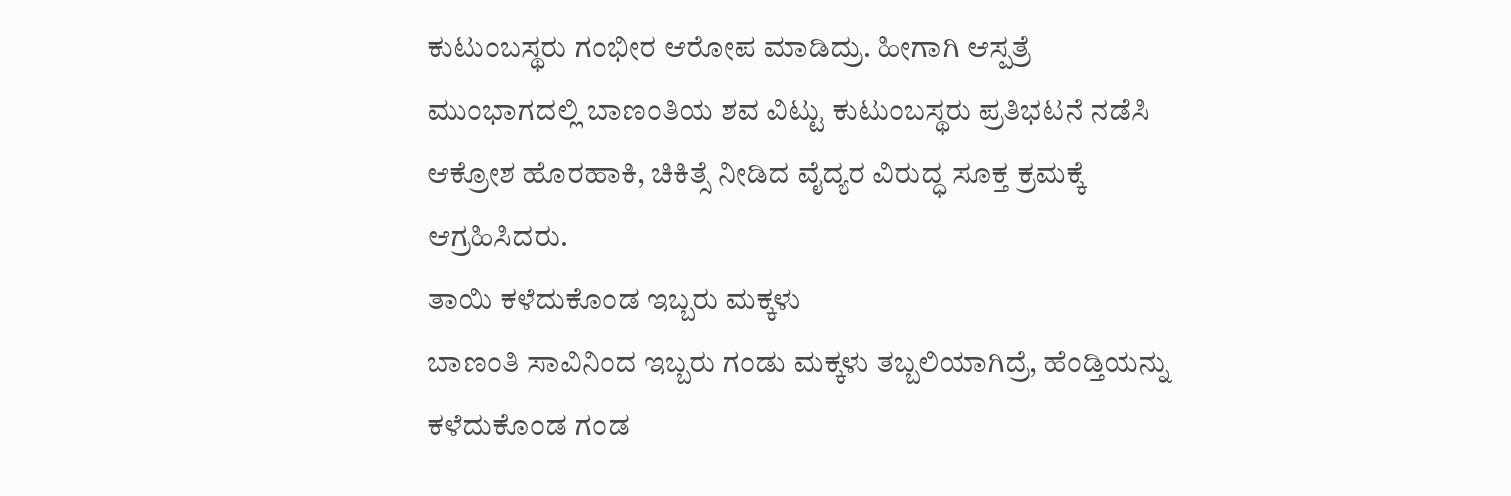ಕುಟುಂಬಸ್ಥರು ಗಂಭೀರ ಆರೋಪ ಮಾಡಿದ್ರು. ಹೀಗಾಗಿ ಆಸ್ಪತ್ರೆ ಮುಂಭಾಗದಲ್ಲಿ ಬಾಣಂತಿಯ ಶವ ವಿಟ್ಟು ಕುಟುಂಬಸ್ಥರು ಪ್ರತಿಭಟನೆ ನಡೆಸಿ ಆಕ್ರೋಶ ಹೊರಹಾಕಿ, ಚಿಕಿತ್ಸೆ ನೀಡಿದ ವೈದ್ಯರ ವಿರುದ್ಧ ಸೂಕ್ತ ಕ್ರಮಕ್ಕೆ ಆಗ್ರಹಿಸಿದರು.
ತಾಯಿ ಕಳೆದುಕೊಂಡ ಇಬ್ಬರು ಮಕ್ಕಳು
ಬಾಣಂತಿ ಸಾವಿನಿಂದ ಇಬ್ಬರು ಗಂಡು ಮಕ್ಕಳು ತಬ್ಬಲಿಯಾಗಿದ್ರೆ, ಹೆಂಡ್ತಿಯನ್ನು ಕಳೆದುಕೊಂಡ ಗಂಡ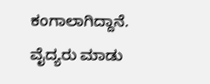ಕಂಗಾಲಾಗಿದ್ದಾನೆ. ವೈದ್ಯರು ಮಾಡು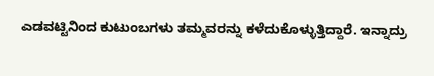ಎಡವಟ್ಟಿನಿಂದ ಕುಟುಂಬಗಳು ತಮ್ಮವರನ್ನು ಕಳೆದುಕೊಳ್ಳುತ್ತಿದ್ದಾರೆ. ಇನ್ನಾದ್ರು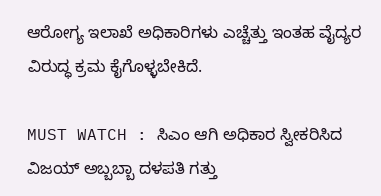ಆರೋಗ್ಯ ಇಲಾಖೆ ಅಧಿಕಾರಿಗಳು ಎಚ್ಚೆತ್ತು ಇಂತಹ ವೈದ್ಯರ ವಿರುದ್ಧ ಕ್ರಮ ಕೈಗೊಳ್ಳಬೇಕಿದೆ.

MUST WATCH : ಸಿಎಂ ಆಗಿ ಅಧಿಕಾರ ಸ್ವೀಕರಿಸಿದ ವಿಜಯ್ ಅಬ್ಬಬ್ಬಾ ದಳಪತಿ ಗತ್ತು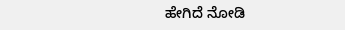ಹೇಗಿದೆ ನೋಡಿ